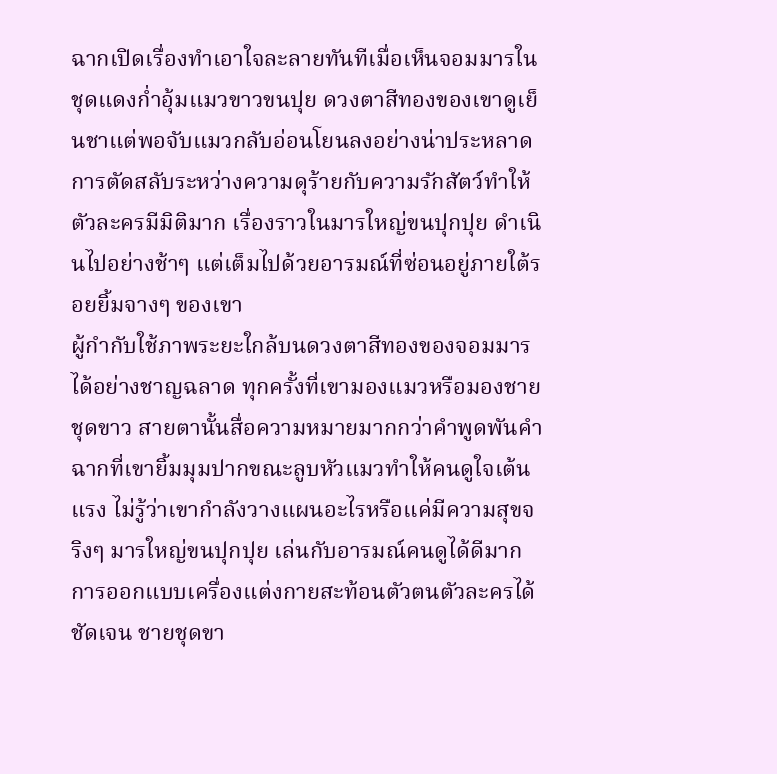ฉากเปิดเรื่องทำเอาใจละลายทันทีเมื่อเห็นจอมมารในชุดแดงก่ำอุ้มแมวขาวขนปุย ดวงตาสีทองของเขาดูเย็นชาแต่พอจับแมวกลับอ่อนโยนลงอย่างน่าประหลาด การตัดสลับระหว่างความดุร้ายกับความรักสัตว์ทำให้ตัวละครมีมิติมาก เรื่องราวในมารใหญ่ขนปุกปุย ดำเนินไปอย่างช้าๆ แต่เต็มไปด้วยอารมณ์ที่ซ่อนอยู่ภายใต้รอยยิ้มจางๆ ของเขา
ผู้กำกับใช้ภาพระยะใกล้บนดวงตาสีทองของจอมมารได้อย่างชาญฉลาด ทุกครั้งที่เขามองแมวหรือมองชายชุดขาว สายตานั้นสื่อความหมายมากกว่าคำพูดพันคำ ฉากที่เขายิ้มมุมปากขณะลูบหัวแมวทำให้คนดูใจเต้นแรง ไม่รู้ว่าเขากำลังวางแผนอะไรหรือแค่มีความสุขจริงๆ มารใหญ่ขนปุกปุย เล่นกับอารมณ์คนดูได้ดีมาก
การออกแบบเครื่องแต่งกายสะท้อนตัวตนตัวละครได้ชัดเจน ชายชุดขา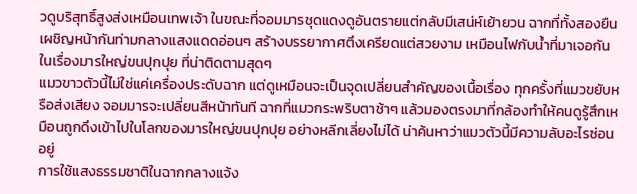วดูบริสุทธิ์สูงส่งเหมือนเทพเจ้า ในขณะที่จอมมารชุดแดงดูอันตรายแต่กลับมีเสน่ห์เย้ายวน ฉากที่ทั้งสองยืนเผชิญหน้ากันท่ามกลางแสงแดดอ่อนๆ สร้างบรรยากาศตึงเครียดแต่สวยงาม เหมือนไฟกับน้ำที่มาเจอกันในเรื่องมารใหญ่ขนปุกปุย ที่น่าติดตามสุดๆ
แมวขาวตัวนี้ไม่ใช่แค่เครื่องประดับฉาก แต่ดูเหมือนจะเป็นจุดเปลี่ยนสำคัญของเนื้อเรื่อง ทุกครั้งที่แมวขยับหรือส่งเสียง จอมมารจะเปลี่ยนสีหน้าทันที ฉากที่แมวกระพริบตาช้าๆ แล้วมองตรงมาที่กล้องทำให้คนดูรู้สึกเหมือนถูกดึงเข้าไปในโลกของมารใหญ่ขนปุกปุย อย่างหลีกเลี่ยงไม่ได้ น่าค้นหาว่าแมวตัวนี้มีความลับอะไรซ่อนอยู่
การใช้แสงธรรมชาติในฉากกลางแจ้ง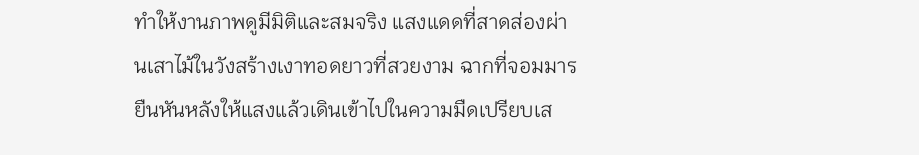ทำให้งานภาพดูมีมิติและสมจริง แสงแดดที่สาดส่องผ่านเสาไม้ในวังสร้างเงาทอดยาวที่สวยงาม ฉากที่จอมมารยืนหันหลังให้แสงแล้วเดินเข้าไปในความมืดเปรียบเส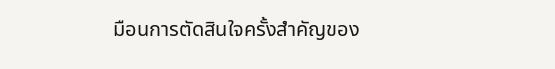มือนการตัดสินใจครั้งสำคัญของ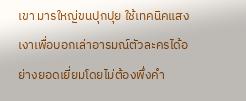เขา มารใหญ่ขนปุกปุย ใช้เทคนิคแสงเงาเพื่อบอกเล่าอารมณ์ตัวละครได้อย่างยอดเยี่ยมโดยไม่ต้องพึ่งคำ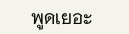พูดเยอะ